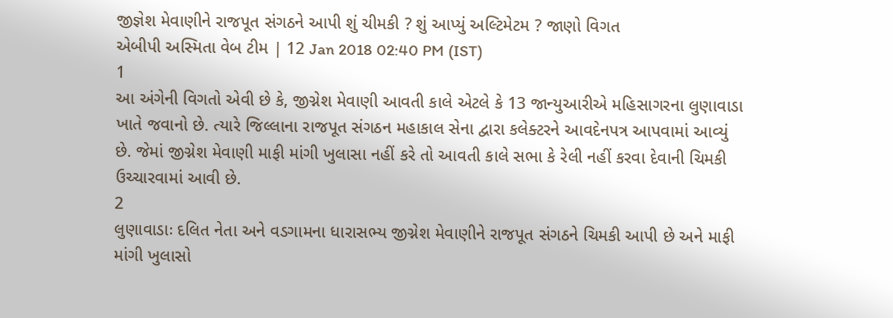જીજ્ઞેશ મેવાણીને રાજપૂત સંગઠને આપી શું ચીમકી ? શું આપ્યું અલ્ટિમેટમ ? જાણો વિગત
એબીપી અસ્મિતા વેબ ટીમ | 12 Jan 2018 02:40 PM (IST)
1
આ અંગેની વિગતો એવી છે કે, જીગ્નેશ મેવાણી આવતી કાલે એટલે કે 13 જાન્યુઆરીએ મહિસાગરના લુણાવાડા ખાતે જવાનો છે. ત્યારે જિલ્લાના રાજપૂત સંગઠન મહાકાલ સેના દ્વારા કલેક્ટરને આવદેનપત્ર આપવામાં આવ્યું છે. જેમાં જીગ્નેશ મેવાણી માફી માંગી ખુલાસા નહીં કરે તો આવતી કાલે સભા કે રેલી નહીં કરવા દેવાની ચિમકી ઉચ્ચારવામાં આવી છે.
2
લુણાવાડાઃ દલિત નેતા અને વડગામના ધારાસભ્ય જીગ્નેશ મેવાણીને રાજપૂત સંગઠને ચિમકી આપી છે અને માફી માંગી ખુલાસો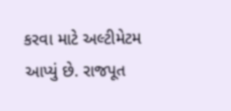કરવા માટે અલ્ટીમેટમ આપ્યું છે. રાજપૂત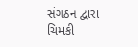સંગઠન દ્વારા ચિમકી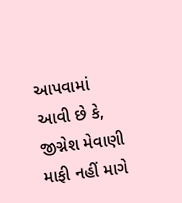આપવામાં આવી છે કે, જીગ્નેશ મેવાણી માફી નહીં માગે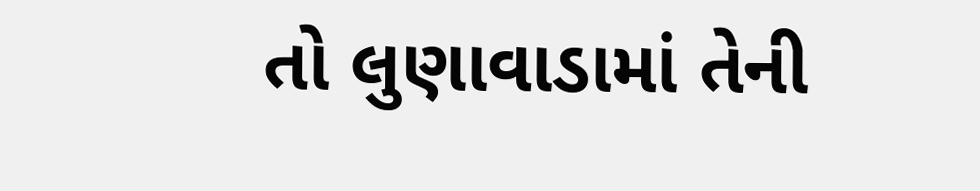તો લુણાવાડામાં તેની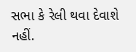સભા કે રેલી થવા દેવાશે નહીં.